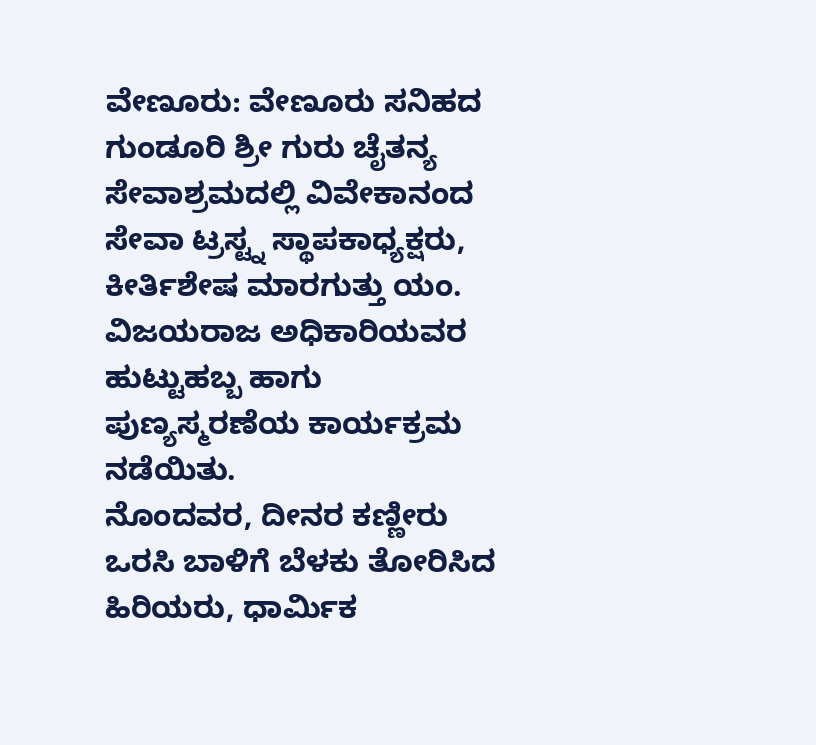ವೇಣೂರು: ವೇಣೂರು ಸನಿಹದ ಗುಂಡೂರಿ ಶ್ರೀ ಗುರು ಚೈತನ್ಯ ಸೇವಾಶ್ರಮದಲ್ಲಿ ವಿವೇಕಾನಂದ ಸೇವಾ ಟ್ರಸ್ಟ್ನ ಸ್ಥಾಪಕಾಧ್ಯಕ್ಷರು, ಕೀರ್ತಿಶೇಷ ಮಾರಗುತ್ತು ಯಂ. ವಿಜಯರಾಜ ಅಧಿಕಾರಿಯವರ ಹುಟ್ಟುಹಬ್ಬ ಹಾಗು ಪುಣ್ಯಸ್ಮರಣೆಯ ಕಾರ್ಯಕ್ರಮ ನಡೆಯಿತು.
ನೊಂದವರ, ದೀನರ ಕಣ್ಣೀರು ಒರಸಿ ಬಾಳಿಗೆ ಬೆಳಕು ತೋರಿಸಿದ ಹಿರಿಯರು, ಧಾರ್ಮಿಕ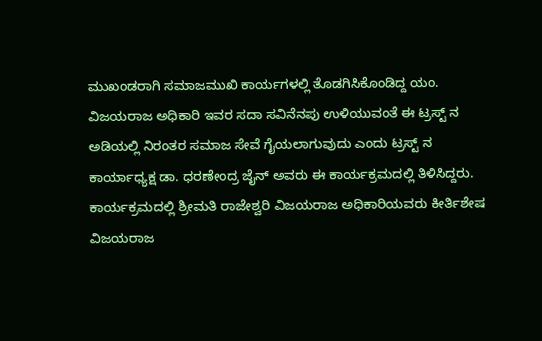ಮುಖಂಡರಾಗಿ ಸಮಾಜಮುಖಿ ಕಾರ್ಯಗಳಲ್ಲಿ ತೊಡಗಿಸಿಕೊಂಡಿದ್ದ ಯಂ. ವಿಜಯರಾಜ ಅಧಿಕಾರಿ ಇವರ ಸದಾ ಸವಿನೆನಪು ಉಳಿಯುವಂತೆ ಈ ಟ್ರಸ್ಟ್ ನ ಅಡಿಯಲ್ಲಿ ನಿರಂತರ ಸಮಾಜ ಸೇವೆ ಗೈಯಲಾಗುವುದು ಎಂದು ಟ್ರಸ್ಟ್ ನ ಕಾರ್ಯಾಧ್ಯಕ್ಷ ಡಾ. ಧರಣೇಂದ್ರ ಜೈನ್ ಅವರು ಈ ಕಾರ್ಯಕ್ರಮದಲ್ಲಿ ತಿಳಿಸಿದ್ದರು.
ಕಾರ್ಯಕ್ರಮದಲ್ಲಿ ಶ್ರೀಮತಿ ರಾಜೇಶ್ವರಿ ವಿಜಯರಾಜ ಅಧಿಕಾರಿಯವರು ಕೀರ್ತಿಶೇಷ ವಿಜಯರಾಜ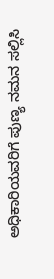ಅಧಿಕಾರಿಯವರಿಗೆ ಪುಣ್ಯ ನಮನ ಸಲ್ಲಿಸಿ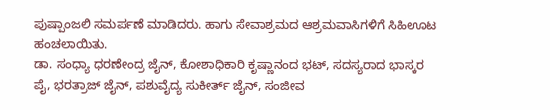ಪುಷ್ಪಾಂಜಲಿ ಸಮರ್ಪಣೆ ಮಾಡಿದರು. ಹಾಗು ಸೇವಾಶ್ರಮದ ಆಶ್ರಮವಾಸಿಗಳಿಗೆ ಸಿಹಿಊಟ ಹಂಚಲಾಯಿತು.
ಡಾ. ಸಂಧ್ಯಾ ಧರಣೇಂದ್ರ ಜೈನ್, ಕೋಶಾಧಿಕಾರಿ ಕೃಷ್ಣಾನಂದ ಭಟ್, ಸದಸ್ಯರಾದ ಭಾಸ್ಕರ ಪೈ, ಭರತ್ರಾಜ್ ಜೈನ್, ಪಶುವೈದ್ಯ ಸುಕೀರ್ತ್ ಜೈನ್, ಸಂಜೀವ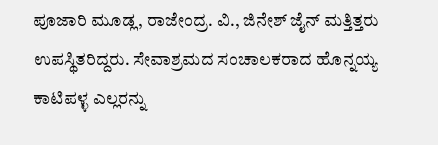ಪೂಜಾರಿ ಮೂಡ್ಲ, ರಾಜೇಂದ್ರ. ವಿ., ಜಿನೇಶ್ ಜೈನ್ ಮತ್ತಿತ್ತರು ಉಪಸ್ಥಿತರಿದ್ದರು. ಸೇವಾಶ್ರಮದ ಸಂಚಾಲಕರಾದ ಹೊನ್ನಯ್ಯ ಕಾಟಿಪಳ್ಳ ಎಲ್ಲರನ್ನು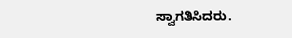ಸ್ವಾಗತಿಸಿದರು.